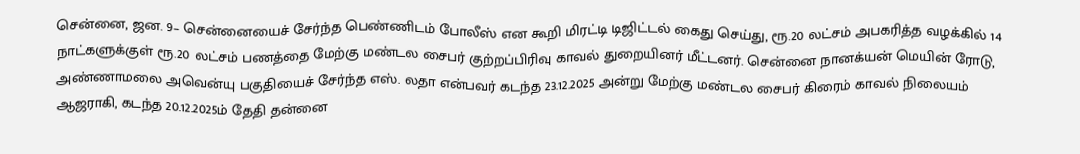சென்னை, ஜன. 9– சென்னையைச் சேர்ந்த பெண்ணிடம் போலீஸ் என கூறி மிரட்டி டிஜிட்டல் கைது செய்து, ரூ.20 லட்சம் அபகரித்த வழக்கில் 14 நாட்களுக்குள் ரூ.20 லட்சம் பணத்தை மேற்கு மண்டல சைபர் குற்றப்பிரிவு காவல் துறையினர் மீட்டனர். சென்னை நானக்யன் மெயின் ரோடு, அண்ணாமலை அவென்யு பகுதியைச் சேர்ந்த எஸ். லதா என்பவர் கடந்த 23.12.2025 அன்று மேற்கு மண்டல சைபர் கிரைம் காவல் நிலையம் ஆஜராகி, கடந்த 20.12.2025ம் தேதி தன்னை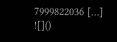7999822036 […]
![]()